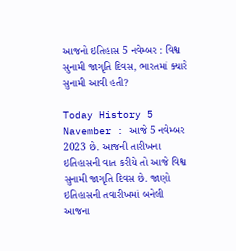આજનો ઇતિહાસ 5 નવેમ્બર : વિશ્વ સુનામી જાગૃતિ દિવસ, ભારતમાં ક્યારે સુનામી આવી હતી?

Today History 5 Navember : આજે 5 નવેમ્બર 2023 છે. આજની તારીખના ઇતિહાસની વાત કરીયે તો આજે વિશ્વ સુનામી જાગૃતિ દિવસ છે. જાણો ઇતિહાસની તવારીખમાં બનેલી આજના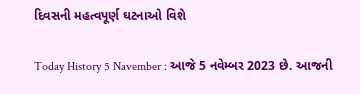દિવસની મહત્વપૂર્ણ ઘટનાઓ વિશે

Today History 5 Navember : આજે 5 નવેમ્બર 2023 છે. આજની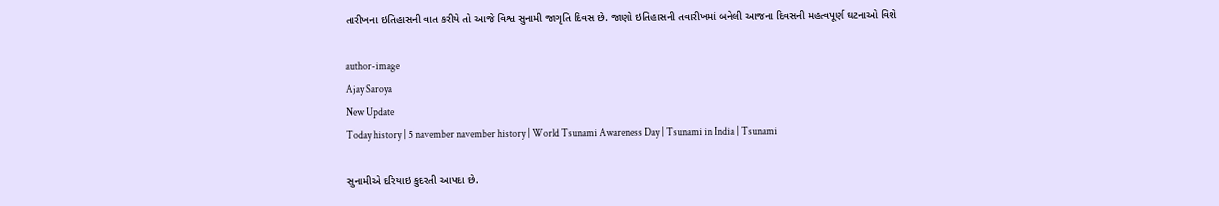તારીખના ઇતિહાસની વાત કરીયે તો આજે વિશ્વ સુનામી જાગૃતિ દિવસ છે. જાણો ઇતિહાસની તવારીખમાં બનેલી આજના દિવસની મહત્વપૂર્ણ ઘટનાઓ વિશે

author-image
Ajay Saroya
New Update
Today history | 5 navember navember history | World Tsunami Awareness Day | Tsunami in India | Tsunami

સુનામીએ દરિયાઇ કુદરતી આપદા છે.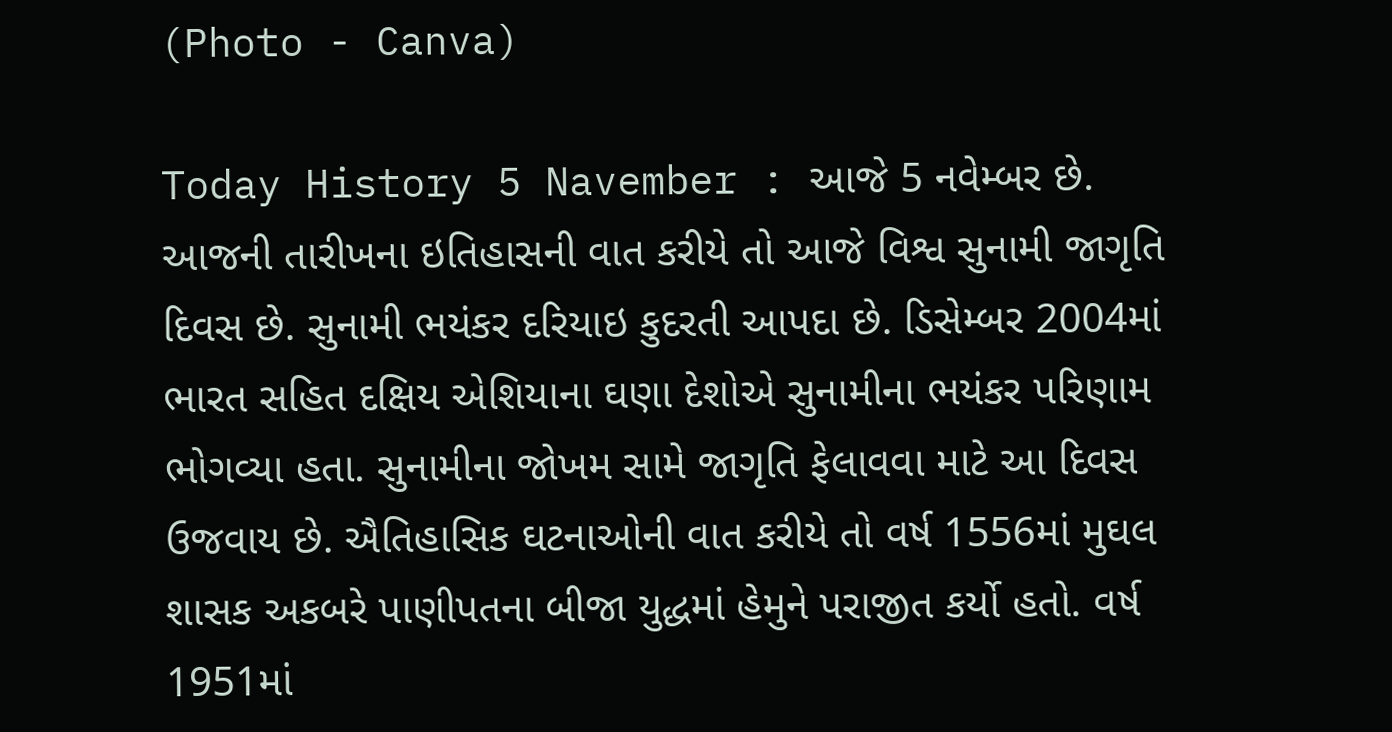(Photo - Canva)

Today History 5 Navember : આજે 5 નવેમ્બર છે. આજની તારીખના ઇતિહાસની વાત કરીયે તો આજે વિશ્વ સુનામી જાગૃતિ દિવસ છે. સુનામી ભયંકર દરિયાઇ કુદરતી આપદા છે. ડિસેમ્બર 2004માં ભારત સહિત દક્ષિય એશિયાના ઘણા દેશોએ સુનામીના ભયંકર પરિણામ ભોગવ્યા હતા. સુનામીના જોખમ સામે જાગૃતિ ફેલાવવા માટે આ દિવસ ઉજવાય છે. ઐતિહાસિક ઘટનાઓની વાત કરીયે તો વર્ષ 1556માં મુઘલ શાસક અકબરે પાણીપતના બીજા યુદ્ધમાં હેમુને પરાજીત કર્યો હતો. વર્ષ 1951માં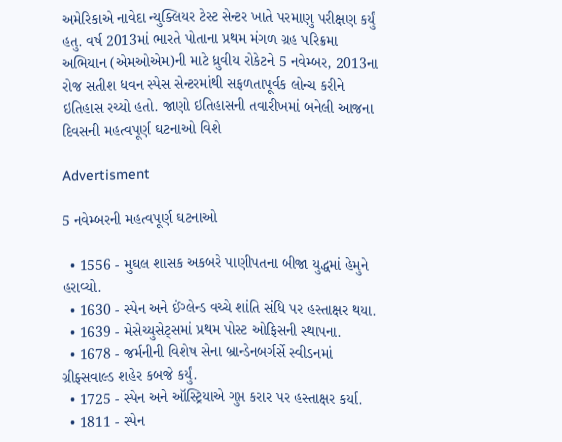અમેરિકાએ નાવેદા ન્યુક્લિયર ટેસ્ટ સેન્ટર ખાતે પરમાણુ પરીક્ષણ કર્યું હતુ. વર્ષ 2013માં ભારતે પોતાના પ્રથમ મંગળ ગ્રહ પરિક્રમા અભિયાન (એમઓએમ)ની માટે ધ્રુવીય રોકેટને 5 નવેમ્બર, 2013ના રોજ સતીશ ધવન સ્પેસ સેન્ટરમાંથી સફળતાપૂર્વક લોન્ચ કરીને ઇતિહાસ રચ્યો હતો. જાણો ઇતિહાસની તવારીખમાં બનેલી આજના દિવસની મહત્વપૂર્ણ ઘટનાઓ વિશે

Advertisment

5 નવેમ્બરની મહત્વપૂર્ણ ઘટનાઓ

  • 1556 - મુઘલ શાસક અકબરે પાણીપતના બીજા યુદ્ધમાં હેમુને હરાવ્યો.
  • 1630 - સ્પેન અને ઈંગ્લેન્ડ વચ્ચે શાંતિ સંધિ પર હસ્તાક્ષર થયા.
  • 1639 - મેસેચ્યુસેટ્સમાં પ્રથમ પોસ્ટ ઓફિસની સ્થાપના.
  • 1678 - જર્મનીની વિશેષ સેના બ્રાન્ડેનબર્ગર્સે સ્વીડનમાં ગ્રીફ્સવાલ્ડ શહેર કબજે કર્યું.
  • 1725 - સ્પેન અને ઑસ્ટ્રિયાએ ગુપ્ત કરાર પર હસ્તાક્ષર કર્યા.
  • 1811 - સ્પેન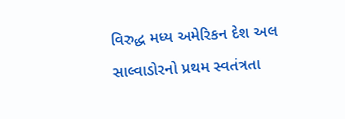વિરુદ્ધ મધ્ય અમેરિકન દેશ અલ સાલ્વાડોરનો પ્રથમ સ્વતંત્રતા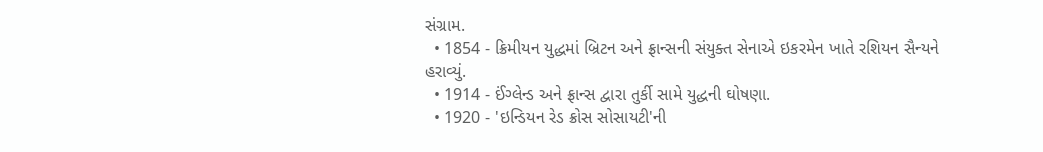સંગ્રામ.
  • 1854 - ક્રિમીયન યુદ્ધમાં બ્રિટન અને ફ્રાન્સની સંયુક્ત સેનાએ ઇકરમેન ખાતે રશિયન સૈન્યને હરાવ્યું.
  • 1914 - ઈંગ્લેન્ડ અને ફ્રાન્સ દ્વારા તુર્કી સામે યુદ્ધની ઘોષણા.
  • 1920 - 'ઇન્ડિયન રેડ ક્રોસ સોસાયટી'ની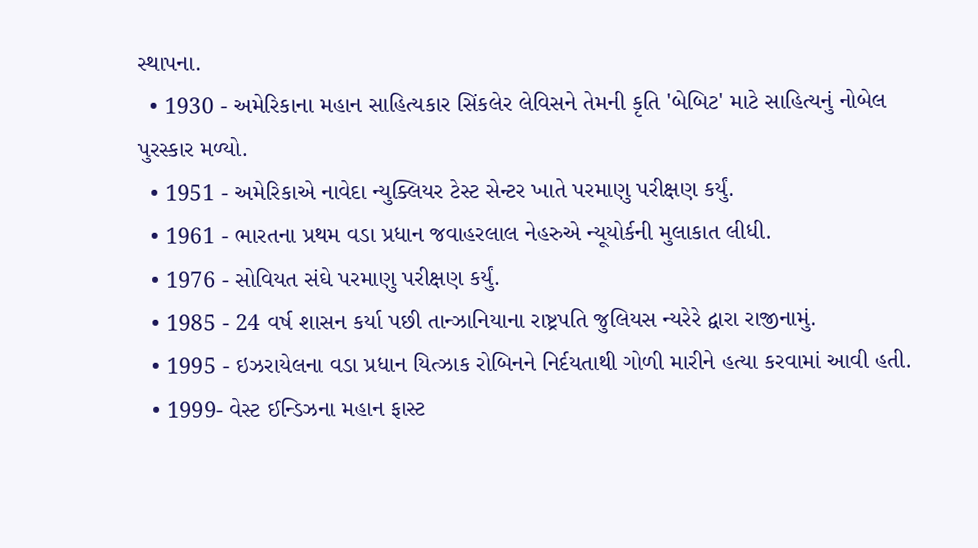સ્થાપના.
  • 1930 - અમેરિકાના મહાન સાહિત્યકાર સિંકલેર લેવિસને તેમની કૃતિ 'બેબિટ' માટે સાહિત્યનું નોબેલ પુરસ્કાર મળ્યો.
  • 1951 - અમેરિકાએ નાવેદા ન્યુક્લિયર ટેસ્ટ સેન્ટર ખાતે પરમાણુ પરીક્ષણ કર્યું.
  • 1961 - ભારતના પ્રથમ વડા પ્રધાન જવાહરલાલ નેહરુએ ન્યૂયોર્કની મુલાકાત લીધી.
  • 1976 - સોવિયત સંઘે પરમાણુ પરીક્ષણ કર્યું.
  • 1985 - 24 વર્ષ શાસન કર્યા પછી તાન્ઝાનિયાના રાષ્ટ્રપતિ જુલિયસ ન્યરેરે દ્વારા રાજીનામું.
  • 1995 - ઇઝરાયેલના વડા પ્રધાન યિત્ઝાક રોબિનને નિર્દયતાથી ગોળી મારીને હત્યા કરવામાં આવી હતી.
  • 1999- વેસ્ટ ઈન્ડિઝના મહાન ફાસ્ટ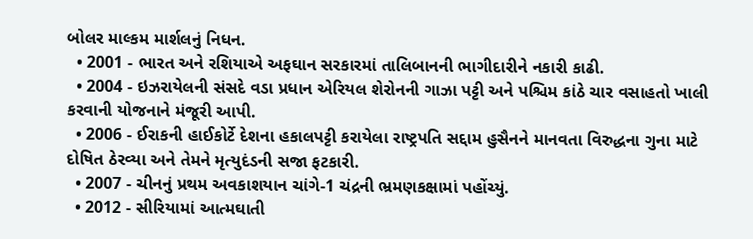બોલર માલ્કમ માર્શલનું નિધન.
  • 2001 - ભારત અને રશિયાએ અફઘાન સરકારમાં તાલિબાનની ભાગીદારીને નકારી કાઢી.
  • 2004 - ઇઝરાયેલની સંસદે વડા પ્રધાન એરિયલ શેરોનની ગાઝા પટ્ટી અને પશ્ચિમ કાંઠે ચાર વસાહતો ખાલી કરવાની યોજનાને મંજૂરી આપી.
  • 2006 - ઈરાકની હાઈકોર્ટે દેશના હકાલપટ્ટી કરાયેલા રાષ્ટ્રપતિ સદ્દામ હુસૈનને માનવતા વિરુદ્ધના ગુના માટે દોષિત ઠેરવ્યા અને તેમને મૃત્યુદંડની સજા ફટકારી.
  • 2007 - ચીનનું પ્રથમ અવકાશયાન ચાંગે-1 ચંદ્રની ભ્રમણકક્ષામાં પહોંચ્યું.
  • 2012 - સીરિયામાં આત્મઘાતી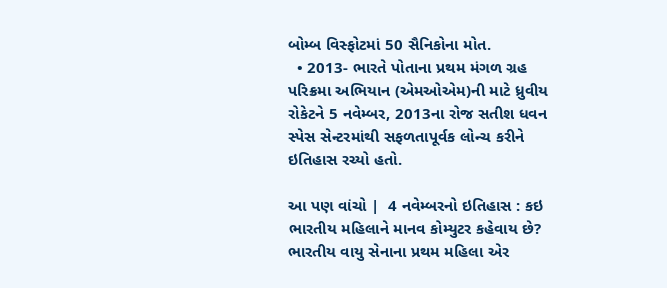બોમ્બ વિસ્ફોટમાં 50 સૈનિકોના મોત.
  • 2013- ભારતે પોતાના પ્રથમ મંગળ ગ્રહ પરિક્રમા અભિયાન (એમઓએમ)ની માટે ધ્રુવીય રોકેટને 5 નવેમ્બર, 2013ના રોજ સતીશ ધવન સ્પેસ સેન્ટરમાંથી સફળતાપૂર્વક લોન્ચ કરીને ઇતિહાસ રચ્યો હતો.

આ પણ વાંચો |  4 નવેમ્બરનો ઇતિહાસ : કઇ ભારતીય મહિલાને માનવ કોમ્યુટર કહેવાય છે? ભારતીય વાયુ સેનાના પ્રથમ મહિલા એર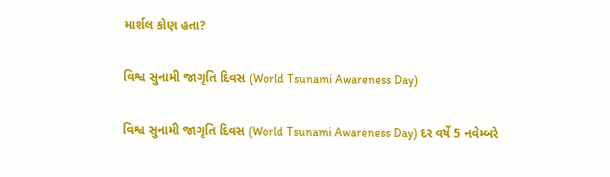માર્શલ કોણ હતા?

વિશ્વ સુનામી જાગૃતિ દિવસ (World Tsunami Awareness Day)

વિશ્વ સુનામી જાગૃતિ દિવસ (World Tsunami Awareness Day) દર વર્ષે 5 નવેમ્બરે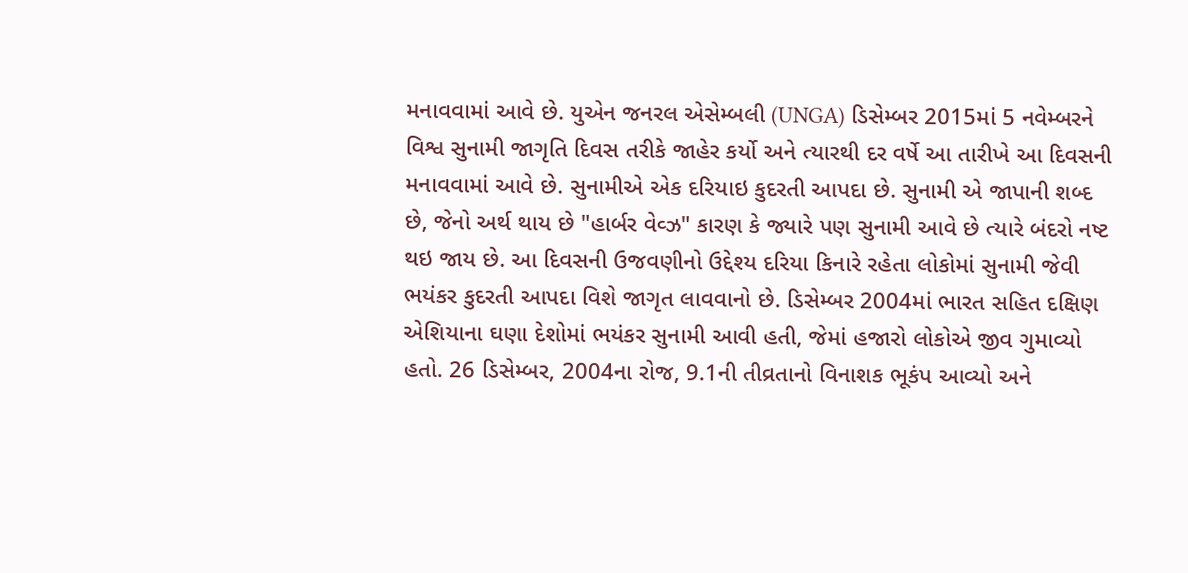મનાવવામાં આવે છે. યુએન જનરલ એસેમ્બલી (UNGA) ડિસેમ્બર 2015માં 5 નવેમ્બરને વિશ્વ સુનામી જાગૃતિ દિવસ તરીકે જાહેર કર્યો અને ત્યારથી દર વર્ષે આ તારીખે આ દિવસની મનાવવામાં આવે છે. સુનામીએ એક દરિયાઇ કુદરતી આપદા છે. સુનામી એ જાપાની શબ્દ છે, જેનો અર્થ થાય છે "હાર્બર વેવ્ઝ" કારણ કે જ્યારે પણ સુનામી આવે છે ત્યારે બંદરો નષ્ટ થઇ જાય છે. આ દિવસની ઉજવણીનો ઉદ્દેશ્ય દરિયા કિનારે રહેતા લોકોમાં સુનામી જેવી ભયંકર કુદરતી આપદા વિશે જાગૃત લાવવાનો છે. ડિસેમ્બર 2004માં ભારત સહિત દક્ષિણ એશિયાના ઘણા દેશોમાં ભયંકર સુનામી આવી હતી, જેમાં હજારો લોકોએ જીવ ગુમાવ્યો હતો. 26 ડિસેમ્બર, 2004ના રોજ, 9.1ની તીવ્રતાનો વિનાશક ભૂકંપ આવ્યો અને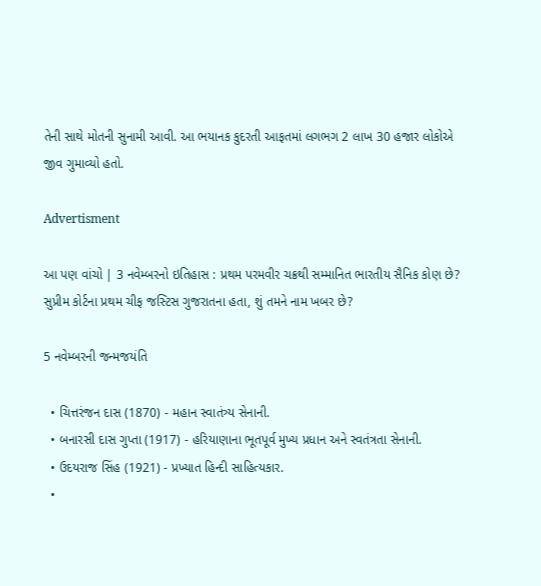તેની સાથે મોતની સુનામી આવી. આ ભયાનક કુદરતી આફતમાં લગભગ 2 લાખ 30 હજાર લોકોએ જીવ ગુમાવ્યો હતો.

Advertisment

આ પણ વાંચો | 3 નવેમ્બરનો ઇતિહાસ : પ્રથમ પરમવીર ચક્રથી સમ્માનિત ભારતીય સૈનિક કોણ છે? સુપ્રીમ કોર્ટના પ્રથમ ચીફ જસ્ટિસ ગુજરાતના હતા, શું તમને નામ ખબર છે?

5 નવેમ્બરની જન્મજયંતિ

  • ચિત્તરંજન દાસ (1870) - મહાન સ્વાતંત્ર્ય સેનાની.
  • બનારસી દાસ ગુપ્તા (1917) - હરિયાણાના ભૂતપૂર્વ મુખ્ય પ્રધાન અને સ્વતંત્રતા સેનાની.
  • ઉદયરાજ સિંહ (1921) - પ્રખ્યાત હિન્દી સાહિત્યકાર.
  •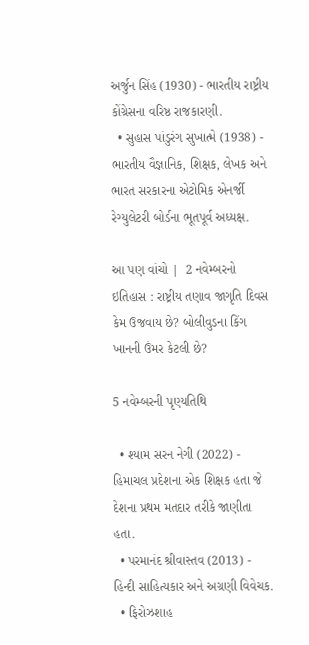અર્જુન સિંહ (1930) - ભારતીય રાષ્ટ્રીય કોંગ્રેસના વરિષ્ઠ રાજકારણી.
  • સુહાસ પાંડુરંગ સુખાત્મે (1938) - ભારતીય વૈજ્ઞાનિક, શિક્ષક, લેખક અને ભારત સરકારના એટોમિક એનર્જી રેગ્યુલેટરી બોર્ડના ભૂતપૂર્વ અધ્યક્ષ.

આ પણ વાંચો |  2 નવેમ્બરનો ઇતિહાસ : રાષ્ટ્રીય તણાવ જાગૃતિ દિવસ કેમ ઉજવાય છે? બોલીવુડના કિંગ ખાનની ઉંમર કેટલી છે?

5 નવેમ્બરની પૃણ્યતિથિ

  • શ્યામ સરન નેગી (2022) - હિમાચલ પ્રદેશના એક શિક્ષક હતા જે દેશના પ્રથમ મતદાર તરીકે જાણીતા હતા.
  • પરમાનંદ શ્રીવાસ્તવ (2013) - હિન્દી સાહિત્યકાર અને અગ્રણી વિવેચક.
  • ફિરોઝશાહ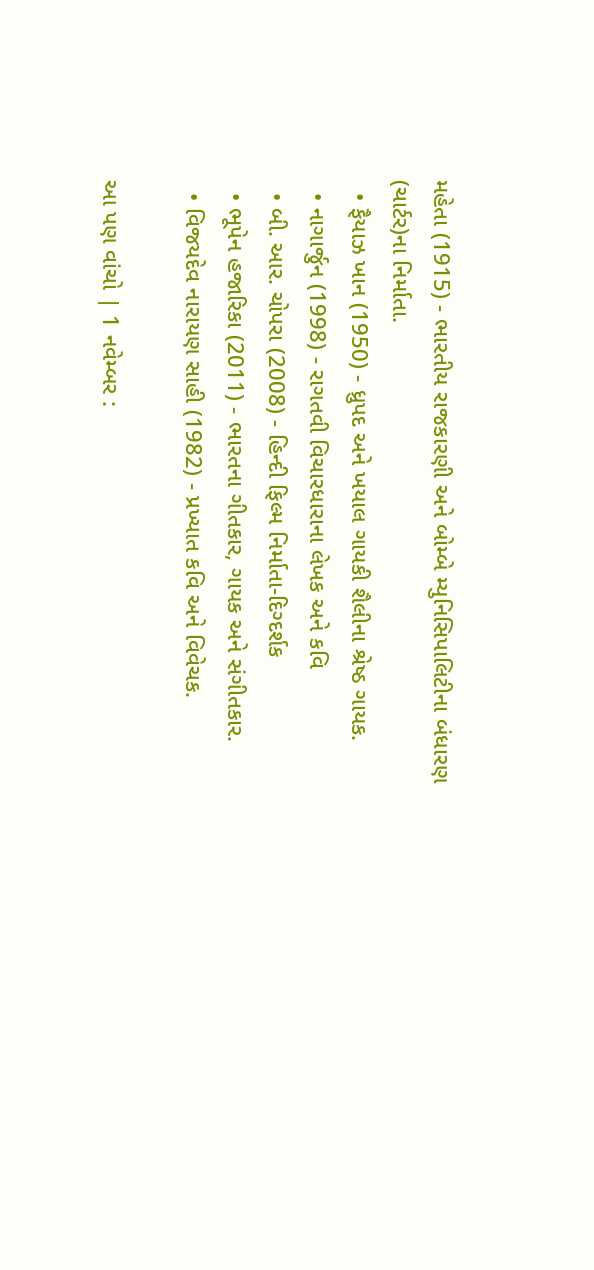મહેતા (1915) - ભારતીય રાજકારણી અને બોમ્બે મ્યુનિસિપાલિટીના બંધારણ (ચાર્ટર)ના નિર્માતા.
  • ફૈયાઝ ખાન (1950) - ધ્રુપદ અને ખયાલ ગાયકી શૈલીના શ્રેષ્ઠ ગાયક.
  • નાગાર્જુન (1998) - રાગતવી વિચારધારાના લેખક અને કવિ
  • બી. આર. ચોપરા (2008) - હિન્દી ફિલ્મ નિર્માતા-દિગ્દર્શક
  • ભૂપેન હજારિકા (2011) - ભારતના ગીતકાર, ગાયક અને સંગીતકાર.
  • વિજયદેવ નારાયણ સાહી (1982) - પ્રખ્યાત કવિ અને વિવેચક.

આ પણ વાંચો | 1 નવેમ્બર :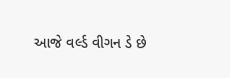આજે વર્લ્ડ વીગન ડે છે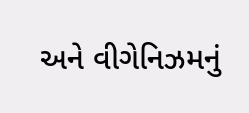અને વીગેનિઝમનું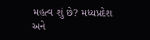મહત્વ શું છે? મધ્યપ્રદેશ અને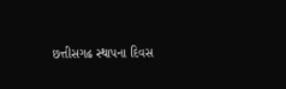છત્તીસગઢ સ્થાપના દિવસ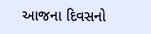આજના દિવસનો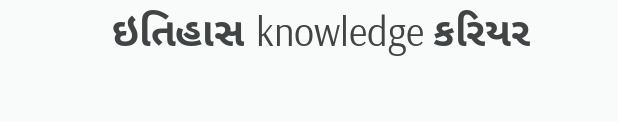ઇતિહાસ knowledge કરિયર